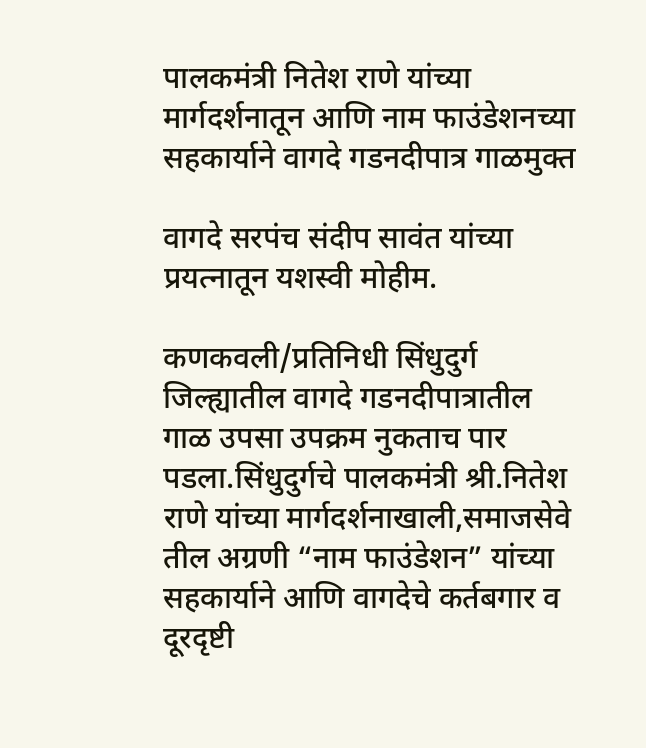पालकमंत्री नितेश राणे यांच्या मार्गदर्शनातून आणि नाम फाउंडेशनच्या सहकार्याने वागदे गडनदीपात्र गाळमुक्त

वागदे सरपंच संदीप सावंत यांच्या प्रयत्नातून यशस्वी मोहीम.

कणकवली/प्रतिनिधी सिंधुदुर्ग जिल्ह्यातील वागदे गडनदीपात्रातील गाळ उपसा उपक्रम नुकताच पार पडला.सिंधुदुर्गचे पालकमंत्री श्री.नितेश राणे यांच्या मार्गदर्शनाखाली,समाजसेवे तील अग्रणी “नाम फाउंडेशन” यांच्या सहकार्याने आणि वागदेचे कर्तबगार व दूरदृष्टी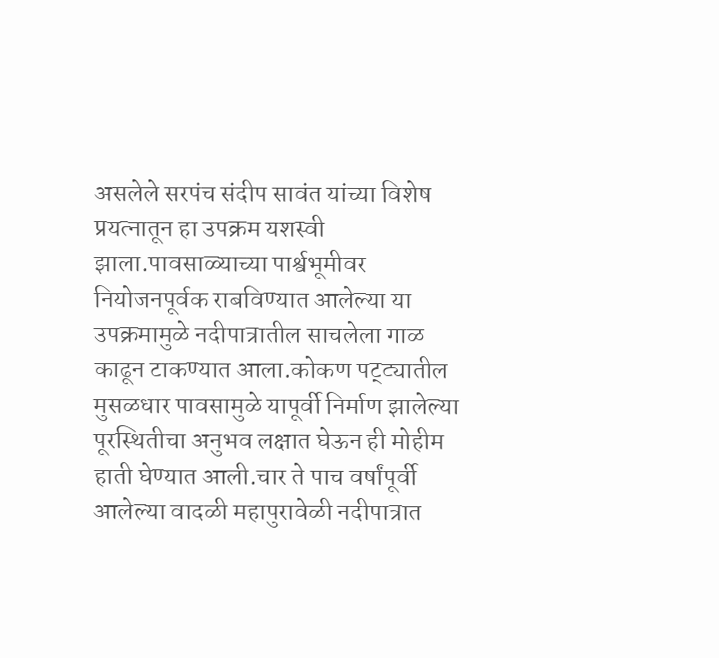असलेले सरपंच संदीप सावंत यांच्या विशेष प्रयत्नातून हा उपक्रम यशस्वी झाला.पावसाळ्याच्या पार्श्वभूमीवर नियोजनपूर्वक राबविण्यात आलेल्या या उपक्रमामुळे नदीपात्रातील साचलेला गाळ काढून टाकण्यात आला.कोकण पट्ट्यातील मुसळधार पावसामुळे यापूर्वी निर्माण झालेल्या पूरस्थितीचा अनुभव लक्षात घेऊन ही मोहीम हाती घेण्यात आली.चार ते पाच वर्षांपूर्वी आलेल्या वादळी महापुरावेळी नदीपात्रात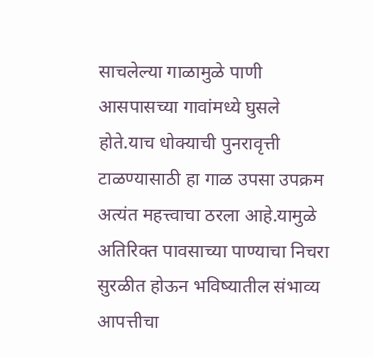साचलेल्या गाळामुळे पाणी आसपासच्या गावांमध्ये घुसले होते.याच धोक्याची पुनरावृत्ती टाळण्यासाठी हा गाळ उपसा उपक्रम अत्यंत महत्त्वाचा ठरला आहे.यामुळे अतिरिक्त पावसाच्या पाण्याचा निचरा सुरळीत होऊन भविष्यातील संभाव्य आपत्तीचा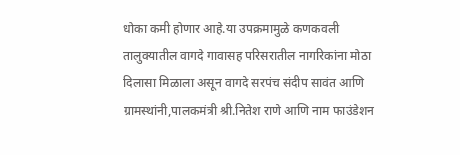धोका कमी होणार आहे.या उपक्रमामुळे कणकवली तालुक्यातील वागदे गावासह परिसरातील नागरिकांना मोठा दिलासा मिळाला असून वागदे सरपंच संदीप सावंत आणि ग्रामस्थांनी,पालकमंत्री श्री.नितेश राणे आणि नाम फाउंडेशन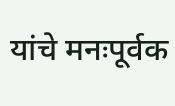यांचे मनःपूर्वक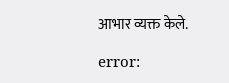आभार व्यक्त केले.

error: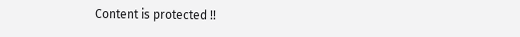Content is protected !!